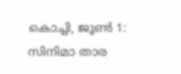കൊച്ചി, ജൂൺ 1: സിനിമാ താര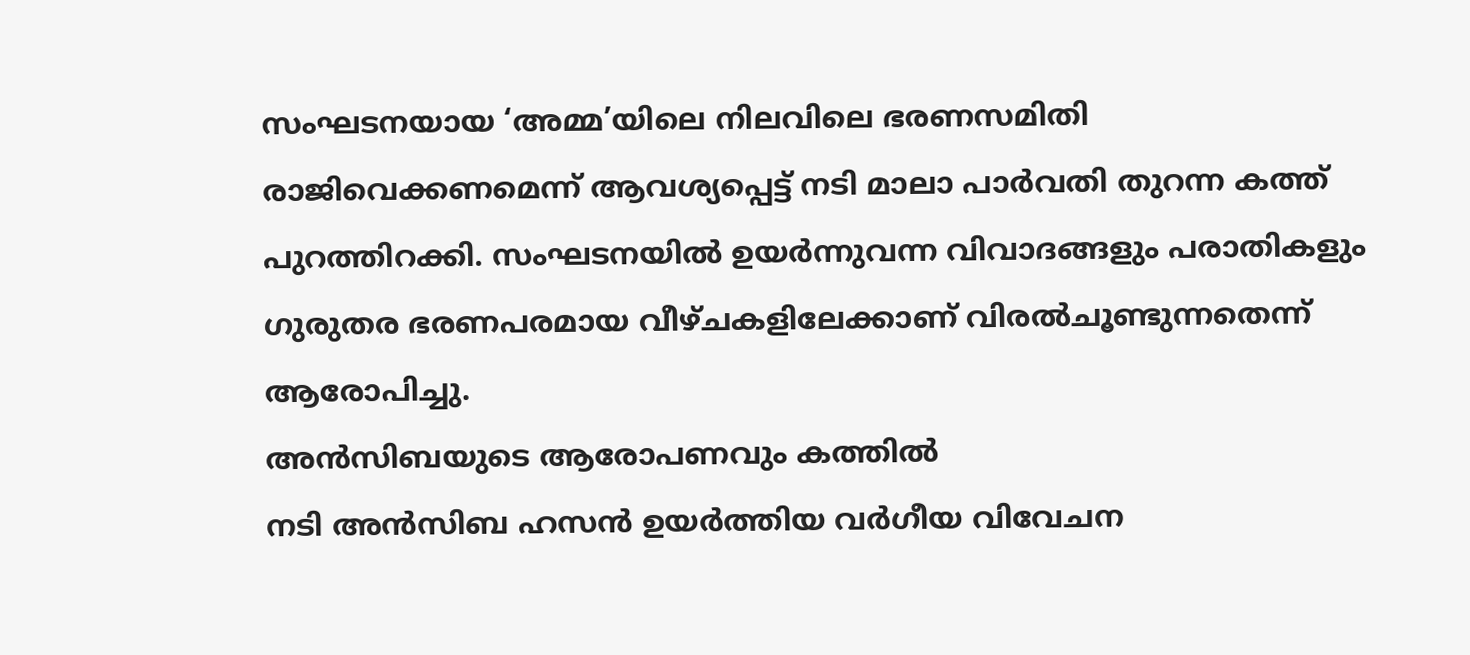സംഘടനയായ ‘അമ്മ’യിലെ നിലവിലെ ഭരണസമിതി രാജിവെക്കണമെന്ന് ആവശ്യപ്പെട്ട് നടി മാലാ പാർവതി തുറന്ന കത്ത് പുറത്തിറക്കി. സംഘടനയിൽ ഉയർന്നുവന്ന വിവാദങ്ങളും പരാതികളും ഗുരുതര ഭരണപരമായ വീഴ്ചകളിലേക്കാണ് വിരൽചൂണ്ടുന്നതെന്ന് ആരോപിച്ചു.
അൻസിബയുടെ ആരോപണവും കത്തിൽ
നടി അൻസിബ ഹസൻ ഉയർത്തിയ വർഗീയ വിവേചന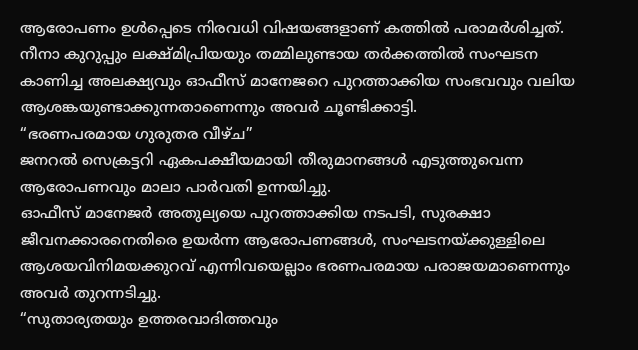ആരോപണം ഉൾപ്പെടെ നിരവധി വിഷയങ്ങളാണ് കത്തിൽ പരാമർശിച്ചത്.
നീനാ കുറുപ്പും ലക്ഷ്മിപ്രിയയും തമ്മിലുണ്ടായ തർക്കത്തിൽ സംഘടന കാണിച്ച അലക്ഷ്യവും ഓഫീസ് മാനേജറെ പുറത്താക്കിയ സംഭവവും വലിയ ആശങ്കയുണ്ടാക്കുന്നതാണെന്നും അവർ ചൂണ്ടിക്കാട്ടി.
“ഭരണപരമായ ഗുരുതര വീഴ്ച”
ജനറൽ സെക്രട്ടറി ഏകപക്ഷീയമായി തീരുമാനങ്ങൾ എടുത്തുവെന്ന ആരോപണവും മാലാ പാർവതി ഉന്നയിച്ചു.
ഓഫീസ് മാനേജർ അതുല്യയെ പുറത്താക്കിയ നടപടി, സുരക്ഷാ ജീവനക്കാരനെതിരെ ഉയർന്ന ആരോപണങ്ങൾ, സംഘടനയ്ക്കുള്ളിലെ ആശയവിനിമയക്കുറവ് എന്നിവയെല്ലാം ഭരണപരമായ പരാജയമാണെന്നും അവർ തുറന്നടിച്ചു.
“സുതാര്യതയും ഉത്തരവാദിത്തവും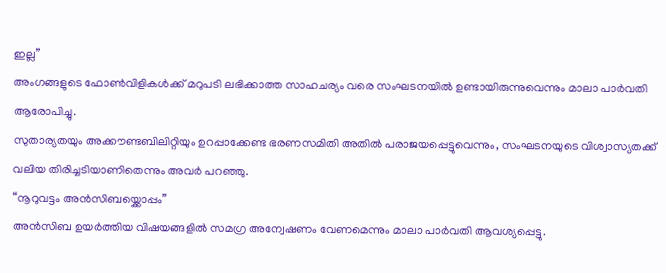ഇല്ല”
അംഗങ്ങളുടെ ഫോൺവിളികൾക്ക് മറുപടി ലഭിക്കാത്ത സാഹചര്യം വരെ സംഘടനയിൽ ഉണ്ടായിരുന്നുവെന്നും മാലാ പാർവതി ആരോപിച്ചു.
സുതാര്യതയും അക്കൗണ്ടബിലിറ്റിയും ഉറപ്പാക്കേണ്ട ഭരണസമിതി അതിൽ പരാജയപ്പെട്ടുവെന്നും, സംഘടനയുടെ വിശ്വാസ്യതക്ക് വലിയ തിരിച്ചടിയാണിതെന്നും അവർ പറഞ്ഞു.
“നൂറുവട്ടം അൻസിബയ്ക്കൊപ്പം”
അൻസിബ ഉയർത്തിയ വിഷയങ്ങളിൽ സമഗ്ര അന്വേഷണം വേണമെന്നും മാലാ പാർവതി ആവശ്യപ്പെട്ടു.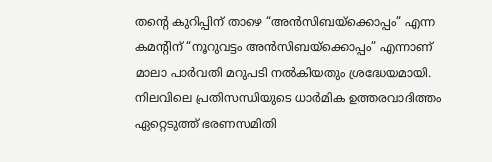തന്റെ കുറിപ്പിന് താഴെ “അൻസിബയ്ക്കൊപ്പം” എന്ന കമന്റിന് “നൂറുവട്ടം അൻസിബയ്ക്കൊപ്പം” എന്നാണ് മാലാ പാർവതി മറുപടി നൽകിയതും ശ്രദ്ധേയമായി.
നിലവിലെ പ്രതിസന്ധിയുടെ ധാർമിക ഉത്തരവാദിത്തം ഏറ്റെടുത്ത് ഭരണസമിതി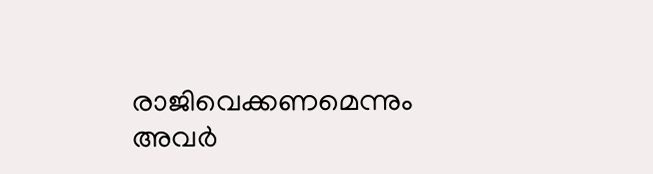രാജിവെക്കണമെന്നും അവർ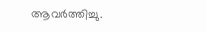ആവർത്തിച്ചു.